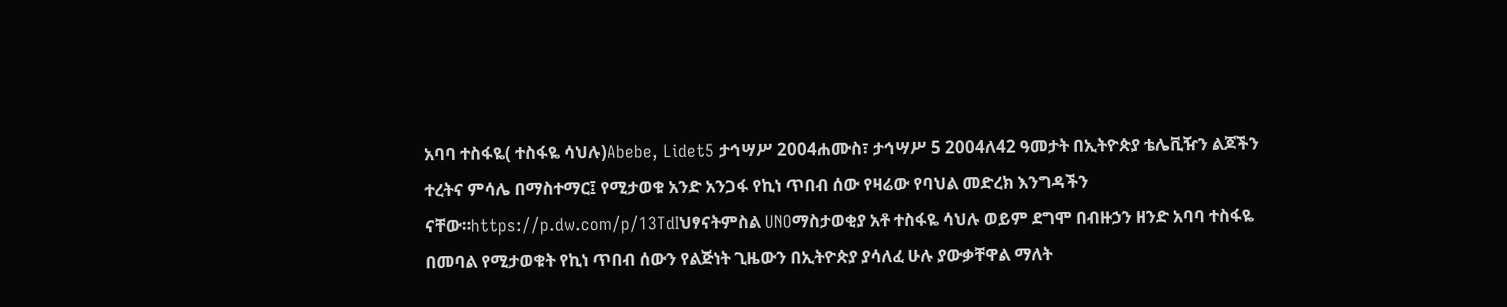አባባ ተስፋዬ( ተስፋዬ ሳህሉ)Abebe, Lidet5 ታኅሣሥ 2004ሐሙስ፣ ታኅሣሥ 5 2004ለ42 ዓመታት በኢትዮጵያ ቴሌቪዥን ልጆችን ተረትና ምሳሌ በማስተማር፤ የሚታወቁ አንድ አንጋፋ የኪነ ጥበብ ሰው የዛሬው የባህል መድረክ እንግዳችን ናቸው።https://p.dw.com/p/13TdIህፃናትምስል UNOማስታወቂያ አቶ ተስፋዬ ሳህሉ ወይም ደግሞ በብዙኃን ዘንድ አባባ ተስፋዬ በመባል የሚታወቁት የኪነ ጥበብ ሰውን የልጅነት ጊዜውን በኢትዮጵያ ያሳለፈ ሁሉ ያውቃቸዋል ማለት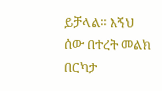ይቻላል። እኝህ ሰው በተረት መልክ በርካታ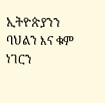ኢትዮጵያንን ባህልን እና ቁም ነገርን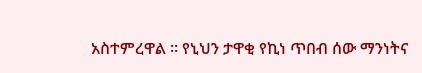አስተምረዋል ። የኒህን ታዋቂ የኪነ ጥበብ ሰው ማንነትና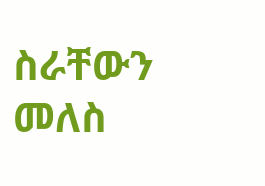ስራቸውን መለስ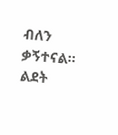ብለን ቃኝተናል። ልደት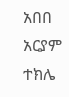አበበ አርያም ተክሌ